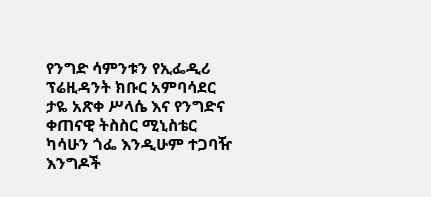የንግድ ሳምንቱን የኢፌዲሪ ፕሬዚዳንት ክቡር አምባሳደር ታዬ አጽቀ ሥላሴ እና የንግድና ቀጠናዊ ትስስር ሚኒስቴር ካሳሁን ጎፌ እንዲሁም ተጋባዥ እንግዶች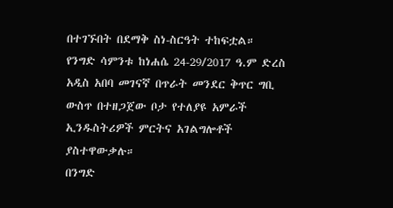በተገኙበት በደማቅ ስነ-ስርዓት ተከፍቷል።
የንግድ ሳምንቱ ከነሐሴ 24-29/2017 ዓ.ም ድረስ አዲስ አበባ መገናኛ በጥራት መንደር ቅጥር ግቢ ውስጥ በተዘጋጀው ቦታ የተለያዩ አምራች ኢንዱስትሪዎች ምርትና አገልግሎቶች ያስተዋውቃሉ።
በንግድ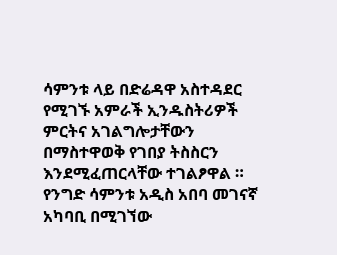ሳምንቱ ላይ በድሬዳዋ አስተዳደር የሚገኙ አምራች ኢንዱስትሪዎች ምርትና አገልግሎታቸውን በማስተዋወቅ የገበያ ትስስርን እንደሚፈጠርላቸው ተገልፆዋል ።
የንግድ ሳምንቱ አዲስ አበባ መገናኛ አካባቢ በሚገኘው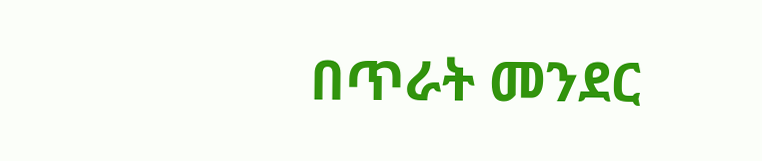በጥራት መንደር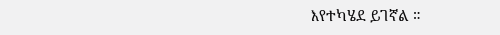እየተካሄደ ይገኛል ።